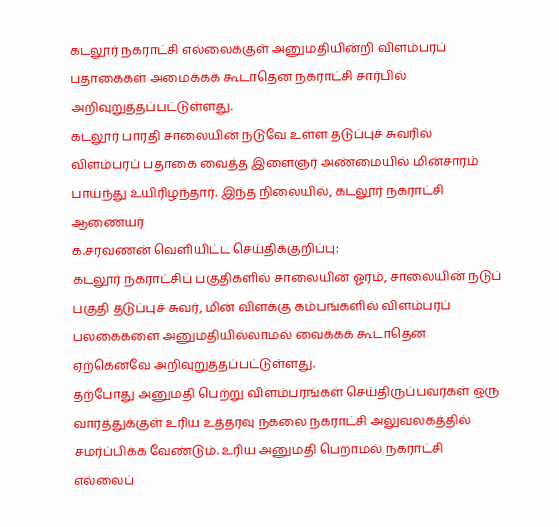கடலூர் நகராட்சி எல்லைக்குள் அனுமதியின்றி விளம்பரப் பதாகைகள் அமைக்கக் கூடாதென நகராட்சி சார்பில் அறிவுறுத்தப்பட்டுள்ளது.
கடலூர் பாரதி சாலையின் நடுவே உள்ள தடுப்புச் சுவரில் விளம்பரப் பதாகை வைத்த இளைஞர் அண்மையில் மின்சாரம் பாய்ந்து உயிரிழந்தார். இந்த நிலையில், கடலூர் நகராட்சி ஆணையர்
க.சரவணன் வெளியிட்ட செய்திக்குறிப்பு:
கடலூர் நகராட்சிப் பகுதிகளில் சாலையின் ஓரம், சாலையின் நடுப் பகுதி தடுப்புச் சுவர், மின் விளக்கு கம்பங்களில் விளம்பரப் பலகைகளை அனுமதியில்லாமல் வைக்கக் கூடாதென ஏற்கெனவே அறிவுறுத்தப்பட்டுள்ளது.
தற்போது அனுமதி பெற்று விளம்பரங்கள் செய்திருப்பவர்கள் ஒரு வாரத்துக்குள் உரிய உத்தரவு நகலை நகராட்சி அலுவலகத்தில் சமர்ப்பிக்க வேண்டும். உரிய அனுமதி பெறாமல் நகராட்சி எல்லைப்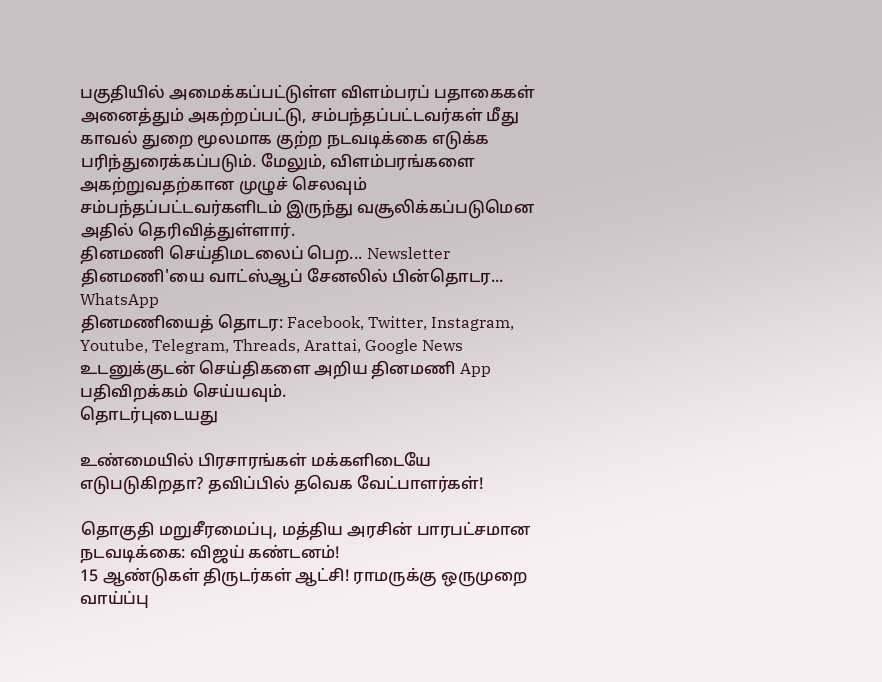பகுதியில் அமைக்கப்பட்டுள்ள விளம்பரப் பதாகைகள் அனைத்தும் அகற்றப்பட்டு, சம்பந்தப்பட்டவர்கள் மீது காவல் துறை மூலமாக குற்ற நடவடிக்கை எடுக்க பரிந்துரைக்கப்படும். மேலும், விளம்பரங்களை அகற்றுவதற்கான முழுச் செலவும் சம்பந்தப்பட்டவர்களிடம் இருந்து வசூலிக்கப்படுமென அதில் தெரிவித்துள்ளார்.
தினமணி செய்திமடலைப் பெற... Newsletter
தினமணி'யை வாட்ஸ்ஆப் சேனலில் பின்தொடர... WhatsApp
தினமணியைத் தொடர: Facebook, Twitter, Instagram, Youtube, Telegram, Threads, Arattai, Google News
உடனுக்குடன் செய்திகளை அறிய தினமணி App பதிவிறக்கம் செய்யவும்.
தொடர்புடையது

உண்மையில் பிரசாரங்கள் மக்களிடையே எடுபடுகிறதா? தவிப்பில் தவெக வேட்பாளர்கள்!

தொகுதி மறுசீரமைப்பு, மத்திய அரசின் பாரபட்சமான நடவடிக்கை: விஜய் கண்டனம்!
15 ஆண்டுகள் திருடர்கள் ஆட்சி! ராமருக்கு ஒருமுறை வாய்ப்பு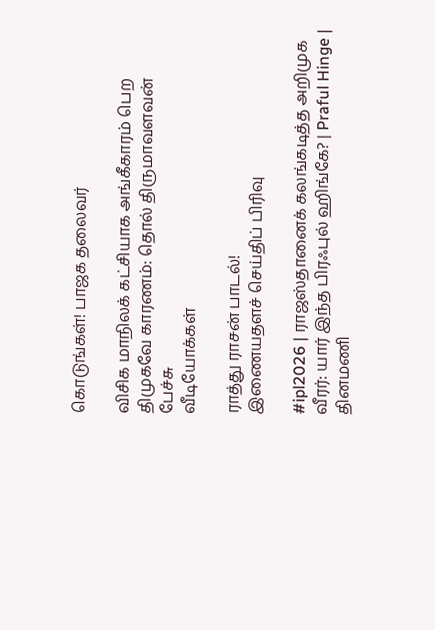கொடுங்கள்! பாஜக தலைவர்

விசிக மாநிலக் கட்சியாக அங்கீகாரம் பெற திமுகவே காரணம்: தொல் திருமாவளவன் பேச்சு
வீடியோக்கள்

ராத்து ராசன் பாடல்!
இணையதளச் செய்திப் பிரிவு

#ipl2026 | ராஜஸ்தானைக் கலங்கடித்த அறிமுக வீரர்: யார் இந்த பிரஃபுல் ஹிங்கே? | Praful Hinge |
தினமணி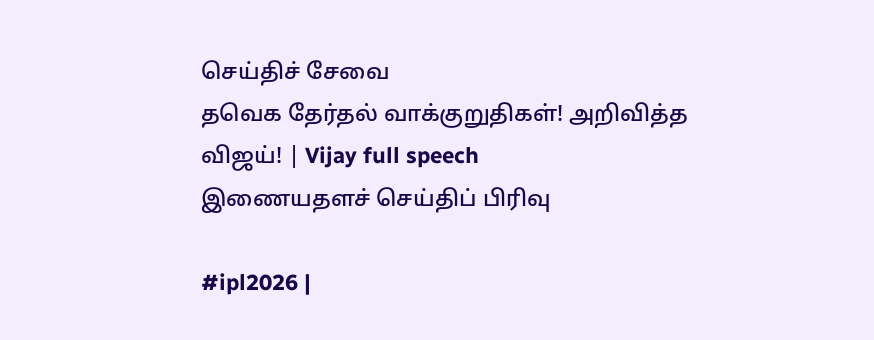செய்திச் சேவை
தவெக தேர்தல் வாக்குறுதிகள்! அறிவித்த விஜய்! | Vijay full speech
இணையதளச் செய்திப் பிரிவு

#ipl2026 |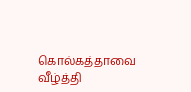கொல்கத்தாவை வீழ்த்தி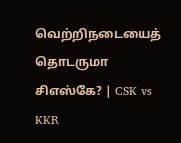வெற்றிநடையைத் தொடருமா சிஎஸ்கே? | CSK vs KKR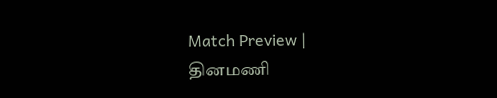Match Preview |
தினமணி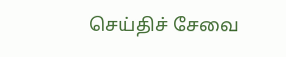செய்திச் சேவை